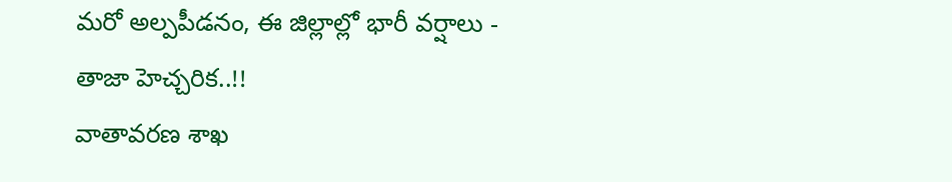మరో అల్పపీడనం, ఈ జిల్లాల్లో భారీ వర్షాలు - తాజా హెచ్చరిక..!!
వాతావరణ శాఖ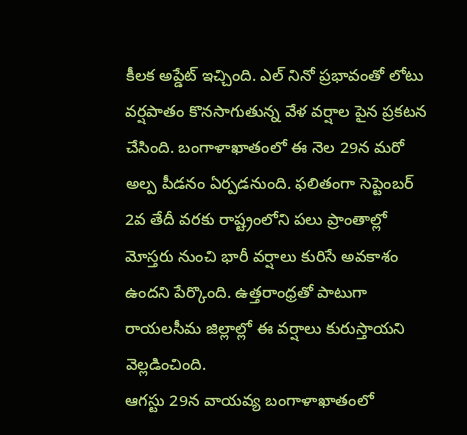కీలక అప్డేట్ ఇచ్చింది. ఎల్ నినో ప్రభావంతో లోటు వర్షపాతం కొనసాగుతున్న వేళ వర్షాల పైన ప్రకటన చేసింది. బంగాళాఖాతంలో ఈ నెల 29న మరో అల్ప పీడనం ఏర్పడనుంది. ఫలితంగా సెప్టెంబర్ 2వ తేదీ వరకు రాష్ట్రంలోని పలు ప్రాంతాల్లో మోస్తరు నుంచి భారీ వర్షాలు కురిసే అవకాశం ఉందని పేర్కొంది. ఉత్తరాంధ్రతో పాటుగా రాయలసీమ జిల్లాల్లో ఈ వర్షాలు కురుస్తాయని వెల్లడించింది.
ఆగస్టు 29న వాయవ్య బంగాళాఖాతంలో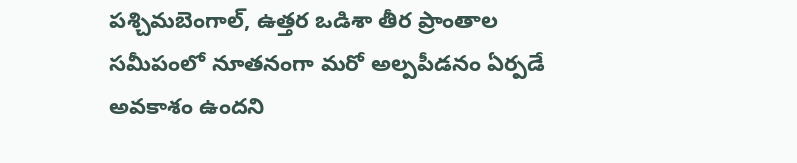పశ్చిమబెంగాల్, ఉత్తర ఒడిశా తీర ప్రాంతాల సమీపంలో నూతనంగా మరో అల్పపీడనం ఏర్పడే అవకాశం ఉందని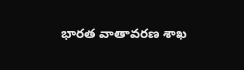భారత వాతావరణ శాఖ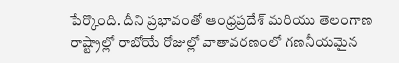పేర్కొంది. దీని ప్రభావంతో ఆంధ్రప్రదేశ్ మరియు తెలంగాణ రాష్ట్రాల్లో రాబోయే రోజుల్లో వాతావరణంలో గణనీయమైన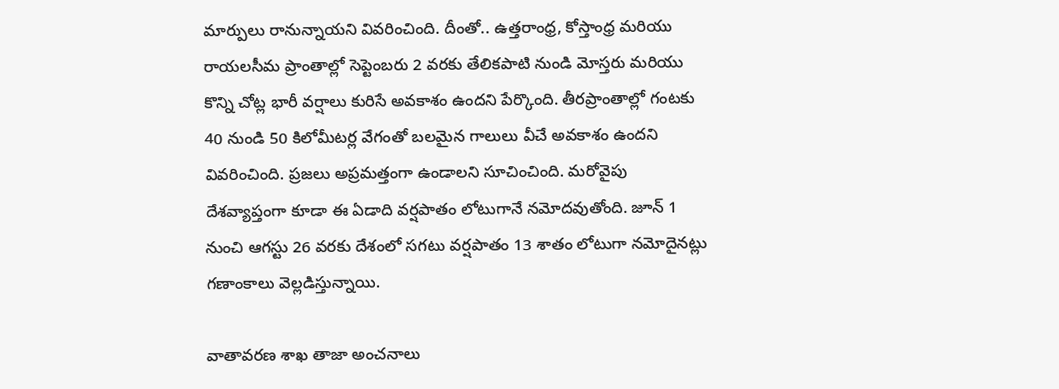మార్పులు రానున్నాయని వివరించింది. దీంతో.. ఉత్తరాంధ్ర, కోస్తాంధ్ర మరియు రాయలసీమ ప్రాంతాల్లో సెప్టెంబరు 2 వరకు తేలికపాటి నుండి మోస్తరు మరియు కొన్ని చోట్ల భారీ వర్షాలు కురిసే అవకాశం ఉందని పేర్కొంది. తీరప్రాంతాల్లో గంటకు 40 నుండి 50 కిలోమీటర్ల వేగంతో బలమైన గాలులు వీచే అవకాశం ఉందని వివరించింది. ప్రజలు అప్రమత్తంగా ఉండాలని సూచించింది. మరోవైపు దేశవ్యాప్తంగా కూడా ఈ ఏడాది వర్షపాతం లోటుగానే నమోదవుతోంది. జూన్ 1 నుంచి ఆగస్టు 26 వరకు దేశంలో సగటు వర్షపాతం 13 శాతం లోటుగా నమోదైనట్లు గణాంకాలు వెల్లడిస్తున్నాయి.

వాతావరణ శాఖ తాజా అంచనాలు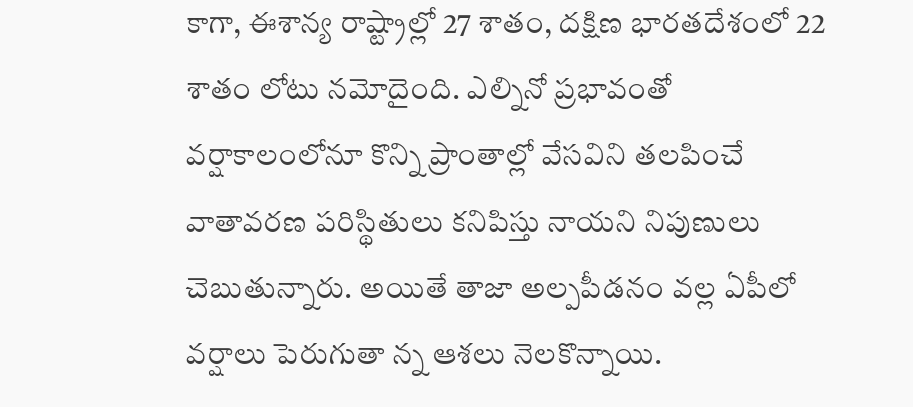కాగా, ఈశాన్య రాష్ట్రాల్లో 27 శాతం, దక్షిణ భారతదేశంలో 22 శాతం లోటు నమోదైంది. ఎల్నినో ప్రభావంతో వర్షాకాలంలోనూ కొన్ని ప్రాంతాల్లో వేసవిని తలపించే వాతావరణ పరిస్థితులు కనిపిస్తు నాయని నిపుణులు చెబుతున్నారు. అయితే తాజా అల్పపీడనం వల్ల ఏపీలో వర్షాలు పెరుగుతా న్న ఆశలు నెలకొన్నాయి.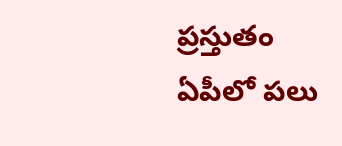ప్రస్తుతం ఏపీలో పలు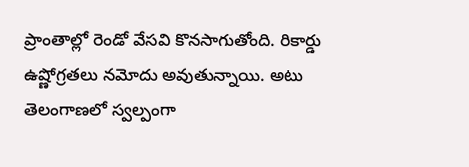ప్రాంతాల్లో రెండో వేసవి కొనసాగుతోంది. రికార్డు ఉష్ణోగ్రతలు నమోదు అవుతున్నాయి. అటు తెలంగాణలో స్వల్పంగా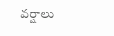వర్షాలు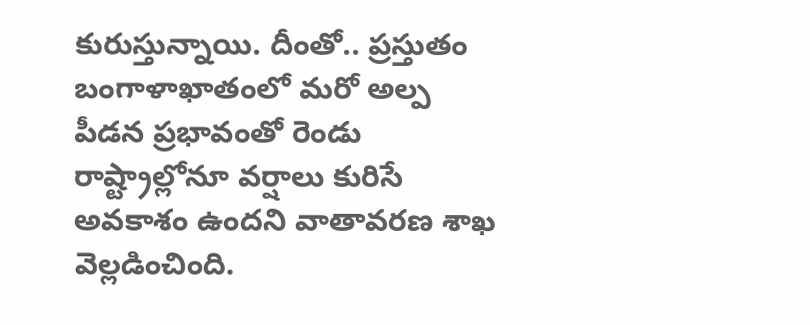కురుస్తున్నాయి. దీంతో.. ప్రస్తుతం బంగాళాఖాతంలో మరో అల్ప పీడన ప్రభావంతో రెండు రాష్ట్రాల్లోనూ వర్షాలు కురిసే అవకాశం ఉందని వాతావరణ శాఖ వెల్లడించింది.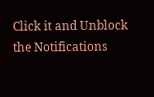Click it and Unblock the Notifications